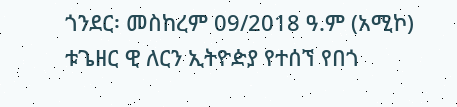ጎንደር፡ መስከረም 09/2018 ዓ.ም (አሚኮ) ቱጌዘር ዊ ለርን ኢትዮዽያ የተሰኘ የበጎ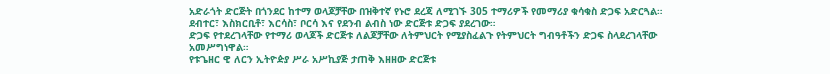አድራጎት ድርጅት በጎንደር ከተማ ወላጆቻቸው በዝቅተኛ የኑሮ ደረጃ ለሚገኙ 305 ተማሪዎች የመማሪያ ቁሳቁስ ድጋፍ አድርጓል።
ደብተር፣ እስክርቢቶ፣ እርሳስ፣ ቦርሳ እና የደንብ ልብስ ነው ድርጅቱ ድጋፍ ያደረገው።
ድጋፍ የተደረገላቸው የተማሪ ወላጆች ድርጅቱ ለልጆቻቸው ለትምህርት የሚያስፈልጉ የትምህርት ግብዓቶችን ድጋፍ ስላደረገላቸው አመሥግነዋል።
የቱጌዘር ዊ ለርን ኢትዮዽያ ሥራ አሥኪያጅ ታጠቅ እዘዘው ድርጅቱ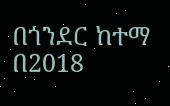በጎንደር ከተማ በ2018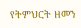የትምህርት ዘመን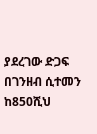ያደረገው ድጋፍ በገንዘብ ሲተመን ከ850ሺህ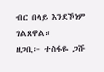ብር በላይ እንደኾነም ገልጸዋል።
ዘጋቢ፦ ተስፋዬ ጋሹ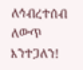ለኅብረተሰብ ለውጥ እንተጋለን!